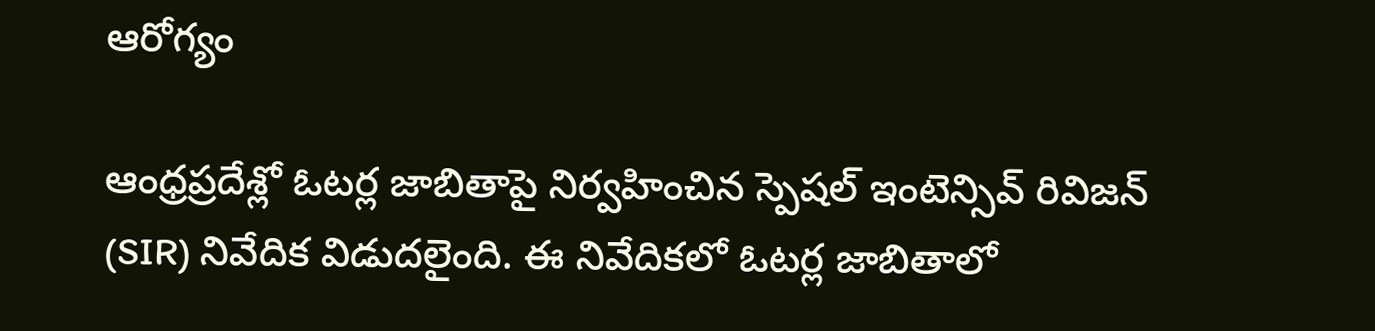ఆరోగ్యం

ఆంధ్రప్రదేశ్లో ఓటర్ల జాబితాపై నిర్వహించిన స్పెషల్ ఇంటెన్సివ్ రివిజన్ (SIR) నివేదిక విడుదలైంది. ఈ నివేదికలో ఓటర్ల జాబితాలో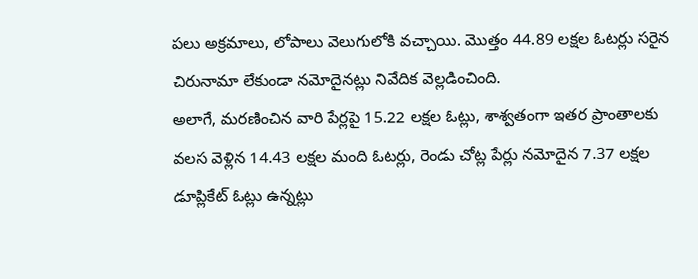పలు అక్రమాలు, లోపాలు వెలుగులోకి వచ్చాయి. మొత్తం 44.89 లక్షల ఓటర్లు సరైన చిరునామా లేకుండా నమోదైనట్లు నివేదిక వెల్లడించింది.
అలాగే, మరణించిన వారి పేర్లపై 15.22 లక్షల ఓట్లు, శాశ్వతంగా ఇతర ప్రాంతాలకు వలస వెళ్లిన 14.43 లక్షల మంది ఓటర్లు, రెండు చోట్ల పేర్లు నమోదైన 7.37 లక్షల డూప్లికేట్ ఓట్లు ఉన్నట్లు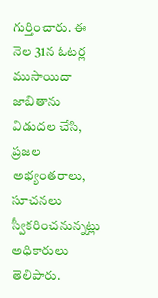గుర్తించారు. ఈ నెల 31న ఓటర్ల ముసాయిదా జాబితాను విడుదల చేసి, ప్రజల అభ్యంతరాలు, సూచనలు స్వీకరించనున్నట్లు అధికారులు తెలిపారు.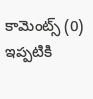కామెంట్స్ (0)
ఇప్పటికి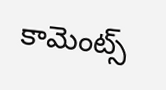కామెంట్స్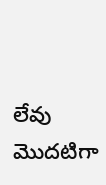లేవు
మొదటిగా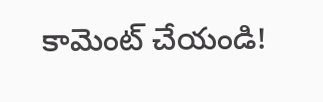కామెంట్ చేయండి!